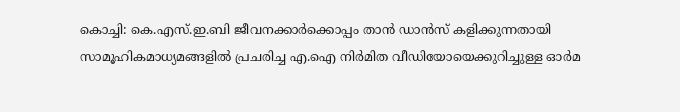കൊച്ചി: കെ.എസ്.ഇ.ബി ജീവനക്കാർക്കൊപ്പം താൻ ഡാൻസ് കളിക്കുന്നതായി സാമൂഹികമാധ്യമങ്ങളിൽ പ്രചരിച്ച എ.ഐ നിർമിത വീഡിയോയെക്കുറിച്ചുള്ള ഓർമ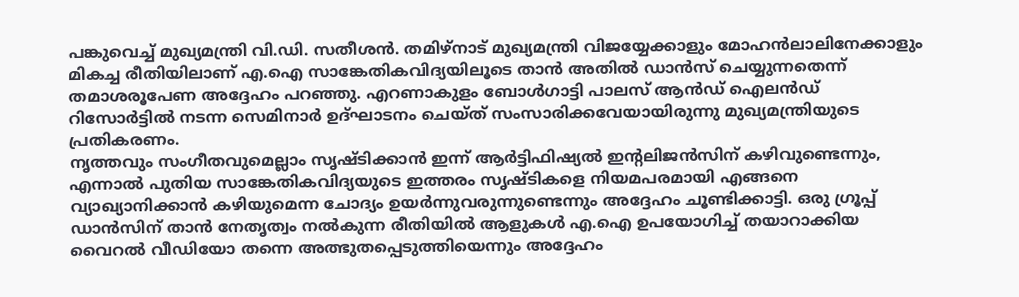പങ്കുവെച്ച് മുഖ്യമന്ത്രി വി.ഡി. സതീശൻ. തമിഴ്നാട് മുഖ്യമന്ത്രി വിജയ്യേക്കാളും മോഹൻലാലിനേക്കാളും മികച്ച രീതിയിലാണ് എ.ഐ സാങ്കേതികവിദ്യയിലൂടെ താൻ അതിൽ ഡാൻസ് ചെയ്യുന്നതെന്ന് തമാശരൂപേണ അദ്ദേഹം പറഞ്ഞു. എറണാകുളം ബോൾഗാട്ടി പാലസ് ആൻഡ് ഐലൻഡ് റിസോർട്ടിൽ നടന്ന സെമിനാർ ഉദ്ഘാടനം ചെയ്ത് സംസാരിക്കവേയായിരുന്നു മുഖ്യമന്ത്രിയുടെ പ്രതികരണം.
നൃത്തവും സംഗീതവുമെല്ലാം സൃഷ്ടിക്കാൻ ഇന്ന് ആർട്ടിഫിഷ്യൽ ഇന്റലിജൻസിന് കഴിവുണ്ടെന്നും, എന്നാൽ പുതിയ സാങ്കേതികവിദ്യയുടെ ഇത്തരം സൃഷ്ടികളെ നിയമപരമായി എങ്ങനെ വ്യാഖ്യാനിക്കാൻ കഴിയുമെന്ന ചോദ്യം ഉയർന്നുവരുന്നുണ്ടെന്നും അദ്ദേഹം ചൂണ്ടിക്കാട്ടി. ഒരു ഗ്രൂപ്പ് ഡാൻസിന് താൻ നേതൃത്വം നൽകുന്ന രീതിയിൽ ആളുകൾ എ.ഐ ഉപയോഗിച്ച് തയാറാക്കിയ വൈറൽ വീഡിയോ തന്നെ അത്ഭുതപ്പെടുത്തിയെന്നും അദ്ദേഹം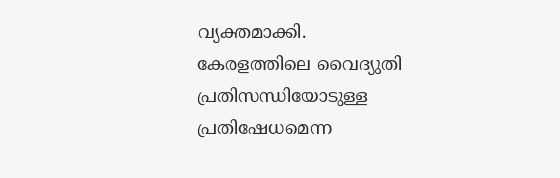വ്യക്തമാക്കി.
കേരളത്തിലെ വൈദ്യുതി പ്രതിസന്ധിയോടുള്ള പ്രതിഷേധമെന്ന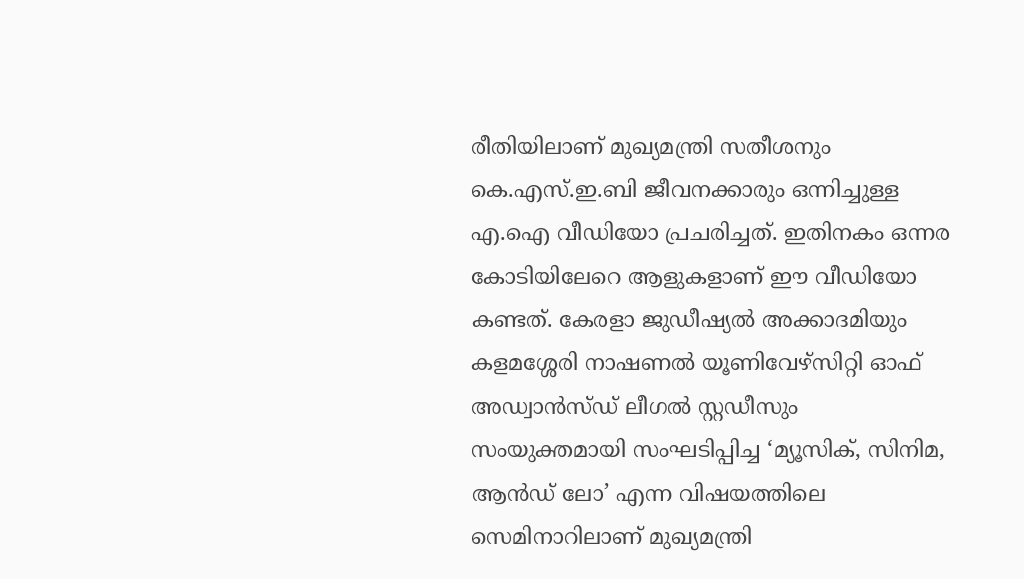രീതിയിലാണ് മുഖ്യമന്ത്രി സതീശനും കെ.എസ്.ഇ.ബി ജീവനക്കാരും ഒന്നിച്ചുള്ള എ.ഐ വീഡിയോ പ്രചരിച്ചത്. ഇതിനകം ഒന്നര കോടിയിലേറെ ആളുകളാണ് ഈ വീഡിയോ കണ്ടത്. കേരളാ ജുഡീഷ്യൽ അക്കാദമിയും കളമശ്ശേരി നാഷണൽ യൂണിവേഴ്സിറ്റി ഓഫ് അഡ്വാൻസ്ഡ് ലീഗൽ സ്റ്റഡീസും സംയുക്തമായി സംഘടിപ്പിച്ച ‘മ്യൂസിക്, സിനിമ, ആൻഡ് ലോ’ എന്ന വിഷയത്തിലെ സെമിനാറിലാണ് മുഖ്യമന്ത്രി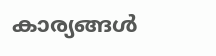കാര്യങ്ങൾ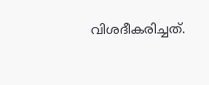വിശദീകരിച്ചത്.